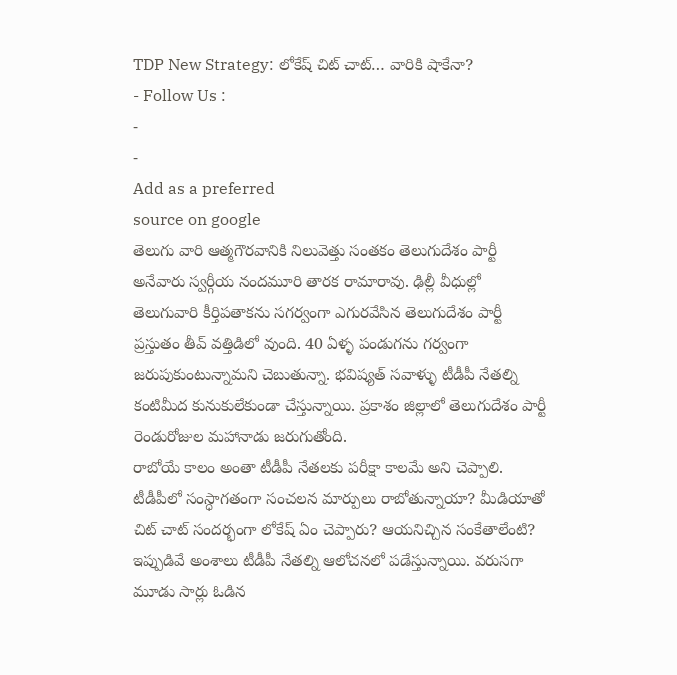TDP New Strategy: లోకేష్ చిట్ చాట్… వారికి షాకేనా?
- Follow Us :
-
-
Add as a preferred
source on google
తెలుగు వారి ఆత్మగౌరవానికి నిలువెత్తు సంతకం తెలుగుదేశం పార్టీ అనేవారు స్వర్గీయ నందమూరి తారక రామారావు. ఢిల్లీ వీధుల్లో తెలుగువారి కీర్తిపతాకను సగర్వంగా ఎగురవేసిన తెలుగుదేశం పార్టీ ప్రస్తుతం తీవ్ వత్తిడిలో వుంది. 40 ఏళ్ళ పండుగను గర్వంగా జరుపుకుంటున్నామని చెబుతున్నా. భవిష్యత్ సవాళ్ళు టీడీపీ నేతల్ని కంటిమీద కునుకులేకుండా చేస్తున్నాయి. ప్రకాశం జిల్లాలో తెలుగుదేశం పార్టీ రెండురోజుల మహానాడు జరుగుతోంది.
రాబోయే కాలం అంతా టీడీపీ నేతలకు పరీక్షా కాలమే అని చెప్పాలి. టీడీపీలో సంస్ధాగతంగా సంచలన మార్పులు రాబోతున్నాయా? మీడియాతో చిట్ చాట్ సందర్భంగా లోకేష్ ఏం చెప్పారు? ఆయనిచ్చిన సంకేతాలేంటి? ఇప్పుడివే అంశాలు టీడీపీ నేతల్ని ఆలోచనలో పడేస్తున్నాయి. వరుసగా మూడు సార్లు ఓడిన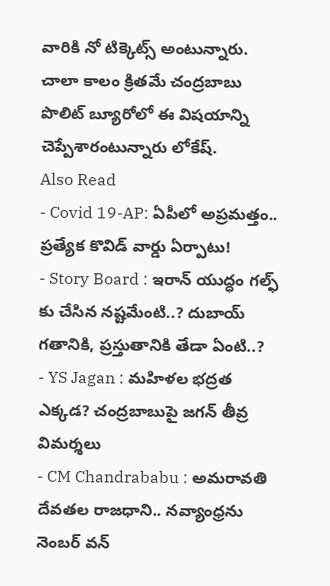వారికి నో టిక్కెట్స్ అంటున్నారు. చాలా కాలం క్రితమే చంద్రబాబు పొలిట్ బ్యూరోలో ఈ విషయాన్ని చెప్పేశారంటున్నారు లోకేష్.
Also Read
- Covid 19-AP: ఏపీలో అప్రమత్తం.. ప్రత్యేక కొవిడ్ వార్డు ఏర్పాటు!
- Story Board : ఇరాన్ యుద్ధం గల్ఫ్ కు చేసిన నష్టమేంటి..? దుబాయ్ గతానికి, ప్రస్తుతానికి తేడా ఏంటి..?
- YS Jagan : మహిళల భద్రత ఎక్కడ? చంద్రబాబుపై జగన్ తీవ్ర విమర్శలు
- CM Chandrababu : అమరావతి దేవతల రాజధాని.. నవ్యాంధ్రను నెంబర్ వన్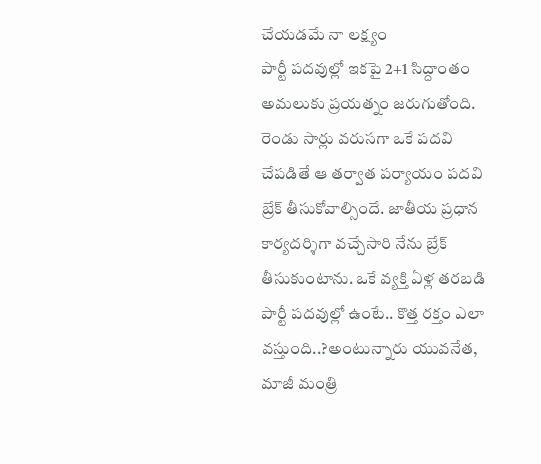చేయడమే నా లక్ష్యం
పార్టీ పదవుల్లో ఇకపై 2+1 సిద్దాంతం అమలుకు ప్రయత్నం జరుగుతోంది. రెండు సార్లు వరుసగా ఒకే పదవి చేపడితే ఆ తర్వాత పర్యాయం పదవి బ్రేక్ తీసుకోవాల్సిందే. జాతీయ ప్రధాన కార్యదర్శిగా వచ్చేసారి నేను బ్రేక్ తీసుకుంటాను. ఒకే వ్యక్తి ఏళ్ల తరబడి పార్టీ పదవుల్లో ఉంటే.. కొత్త రక్తం ఎలా వస్తుంది..?అంటున్నారు యువనేత, మాజీ మంత్రి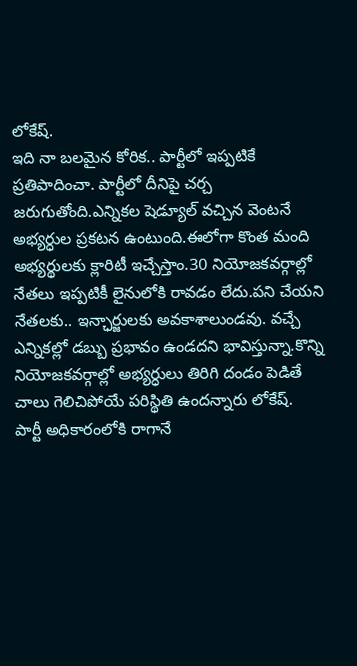లోకేష్.
ఇది నా బలమైన కోరిక.. పార్టీలో ఇప్పటికే ప్రతిపాదించా. పార్టీలో దీనిపై చర్చ జరుగుతోంది.ఎన్నికల షెడ్యూల్ వచ్చిన వెంటనే అభ్యర్ధుల ప్రకటన ఉంటుంది.ఈలోగా కొంత మంది అభ్యర్థులకు క్లారిటీ ఇచ్చేస్తాం.30 నియోజకవర్గాల్లో నేతలు ఇప్పటికీ లైనులోకి రావడం లేదు.పని చేయని నేతలకు.. ఇన్ఛార్జులకు అవకాశాలుండవు. వచ్చే ఎన్నికల్లో డబ్బు ప్రభావం ఉండదని భావిస్తున్నా.కొన్ని నియోజకవర్గాల్లో అభ్యర్ధులు తిరిగి దండం పెడితే చాలు గెలిచిపోయే పరిస్థితి ఉందన్నారు లోకేష్.
పార్టీ అధికారంలోకి రాగానే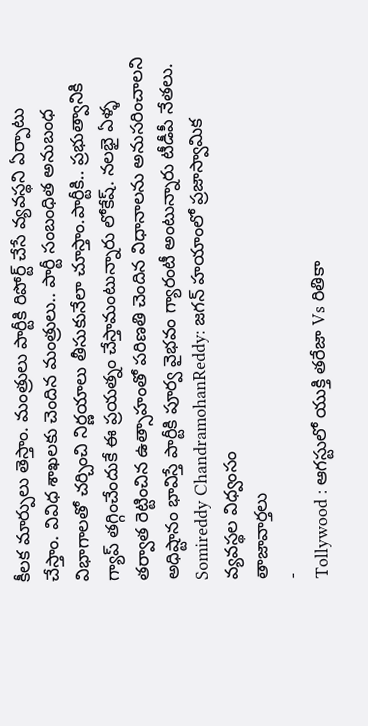కీలక మార్పులు తెస్తాం. మంత్రులు పార్టీకి రిపోర్ట్ చేసే వ్యవస్థని ఏర్పాటు చేస్తాం. వివిధ శాఖలకు చెందిన మంత్రులు.. పార్టీ సంబంధిత అనుబంధ విభాగాలతో చర్చించి నిర్ణయాలు తీసుకునేలా చూస్తాం.పార్టీకి.. ప్రభుత్వానికి గ్యాప్ తగ్గించేందుకే ఈ ప్రయత్నం చేస్తామంటున్నారు లోకేష్. నలభై ఏళ్ళ తర్వాత రెట్టించిన ఉత్సాహంతో పరిణతి చెందిన విధానాలను అనుసరించాలని అధిష్టానం భావిస్తే పార్టీకి పూర్వ వైభవం గ్యారంటీ అంటున్నారు టీడీపీ నేతలు.
Somireddy ChandramohanReddy: జగన్ హయాంలో ప్రజాస్వామిక వ్యవస్థల విధ్వంసం
తాజావార్తలు
-
Tollywood : ఆగస్టులో యుక్తి తరేజా Vs రితికా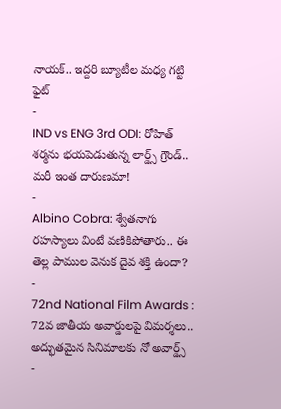నాయక్.. ఇద్దరి బ్యూటీల మధ్య గట్టి ఫైట్
-
IND vs ENG 3rd ODI: రోహిత్ శర్మను భయపెడుతున్న లార్డ్స్ గ్రౌండ్.. మరీ ఇంత దారుణమా!
-
Albino Cobra: శ్వేతనాగు రహస్యాలు వింటే వణికిపోతారు.. ఈ తెల్ల పాముల వెనుక దైవ శక్తి ఉందా?
-
72nd National Film Awards : 72వ జాతీయ అవార్డులపై విమర్శలు.. అద్భుతమైన సినిమాలకు నో అవార్డ్స్
-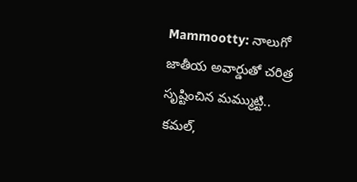Mammootty: నాలుగో జాతీయ అవార్డుతో చరిత్ర సృష్టించిన మమ్ముట్టి.. కమల్,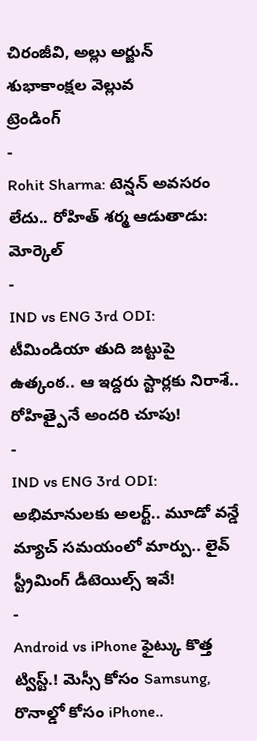చిరంజీవి, అల్లు అర్జున్ శుభాకాంక్షల వెల్లువ
ట్రెండింగ్
-
Rohit Sharma: టెన్షన్ అవసరం లేదు.. రోహిత్ శర్మ ఆడుతాడు: మోర్కెల్
-
IND vs ENG 3rd ODI: టీమిండియా తుది జట్టుపై ఉత్కంఠ.. ఆ ఇద్దరు స్టార్లకు నిరాశే.. రోహిత్పైనే అందరి చూపు!
-
IND vs ENG 3rd ODI: అభిమానులకు అలర్ట్.. మూడో వన్డే మ్యాచ్ సమయంలో మార్పు.. లైవ్ స్ట్రీమింగ్ డీటెయిల్స్ ఇవే!
-
Android vs iPhone ఫైట్కు కొత్త ట్విస్ట్.! మెస్సీ కోసం Samsung, రొనాల్డో కోసం iPhone..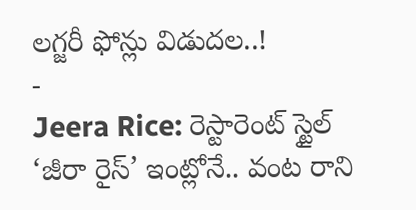లగ్జరీ ఫోన్లు విడుదల..!
-
Jeera Rice: రెస్టారెంట్ స్టైల్ ‘జీరా రైస్’ ఇంట్లోనే.. వంట రాని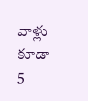వాళ్లు కూడా 5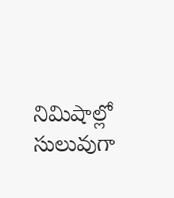నిమిషాల్లో సులువుగా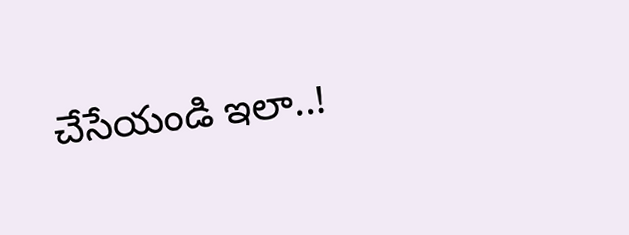చేసేయండి ఇలా..!